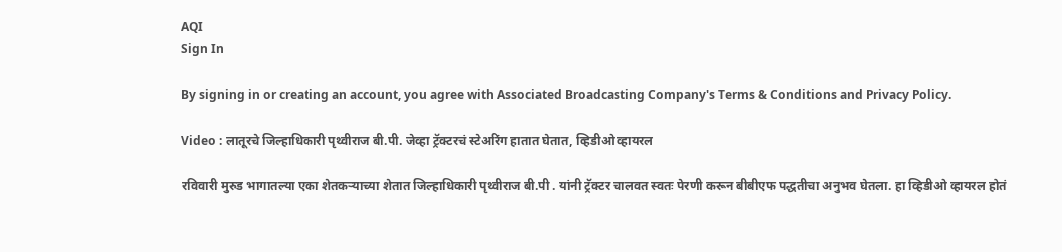AQI
Sign In

By signing in or creating an account, you agree with Associated Broadcasting Company's Terms & Conditions and Privacy Policy.

Video : लातूरचे जिल्हाधिकारी पृथ्वीराज बी.पी. जेव्हा ट्रॅक्टरचं स्टेअरिंग हातात घेतात, व्हिडीओ व्हायरल

रविवारी मुरुड भागातल्या एका शेतकऱ्याच्या शेतात जिल्हाधिकारी पृथ्वीराज बी.पी . यांनी ट्रॅक्टर चालवत स्वतः पेरणी करून बीबीएफ पद्धतीचा अनुभव घेतला. हा व्हिडीओ व्हायरल होतं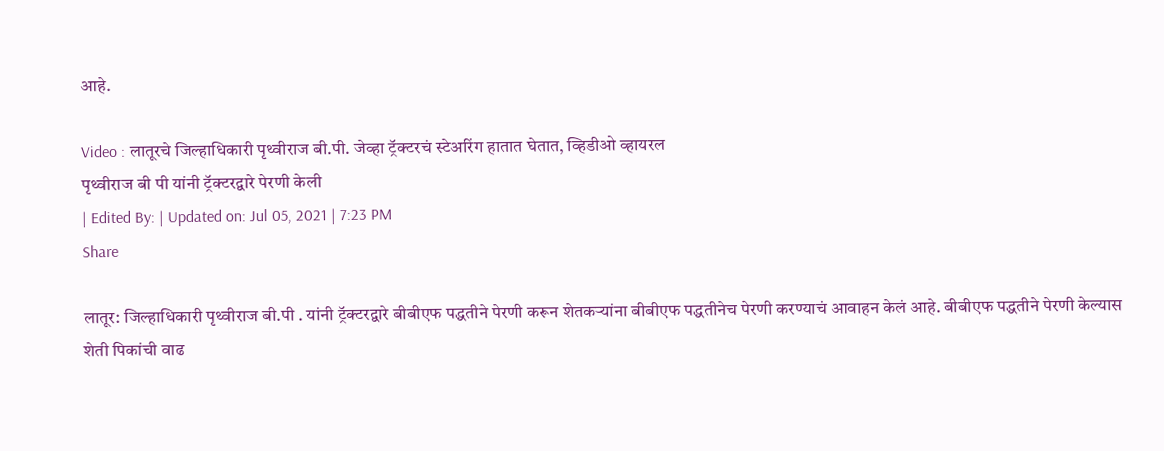आहे.

Video : लातूरचे जिल्हाधिकारी पृथ्वीराज बी.पी. जेव्हा ट्रॅक्टरचं स्टेअरिंग हातात घेतात, व्हिडीओ व्हायरल
पृथ्वीराज बी पी यांनी ट्रॅक्टरद्वारे पेरणी केली
| Edited By: | Updated on: Jul 05, 2021 | 7:23 PM
Share

लातूर: जिल्हाधिकारी पृथ्वीराज बी.पी . यांनी ट्रॅक्टरद्वारे बीबीएफ पद्धतीने पेरणी करून शेतकऱ्यांना बीबीएफ पद्धतीनेच पेरणी करण्याचं आवाहन केलं आहे. बीबीएफ पद्धतीने पेरणी केल्यास शेती पिकांची वाढ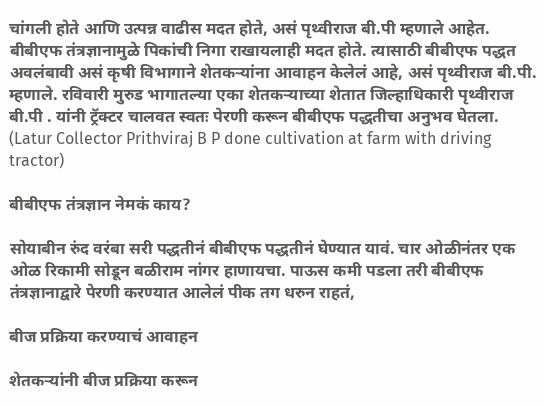चांगली होते आणि उत्पन्न वाढीस मदत होते, असं पृथ्वीराज बी.पी म्हणाले आहेत. बीबीएफ तंत्रज्ञानामुळे पिकांची निगा राखायलाही मदत होते. त्यासाठी बीबीएफ पद्धत अवलंबावी असं कृषी विभागाने शेतकऱ्यांना आवाहन केलेलं आहे, असं पृथ्वीराज बी.पी. म्हणाले. रविवारी मुरुड भागातल्या एका शेतकऱ्याच्या शेतात जिल्हाधिकारी पृथ्वीराज बी.पी . यांनी ट्रॅक्टर चालवत स्वतः पेरणी करून बीबीएफ पद्धतीचा अनुभव घेतला. (Latur Collector Prithviraj B P done cultivation at farm with driving tractor)

बीबीएफ तंत्रज्ञान नेमकं काय?

सोयाबीन रुंद वरंबा सरी पद्धतीनं बीबीएफ पद्धतीनं घेण्यात यावं. चार ओळीनंतर एक ओळ रिकामी सोडून बळीराम नांगर हाणायचा. पाऊस कमी पडला तरी बीबीएफ तंत्रज्ञानाद्वारे पेरणी करण्यात आलेलं पीक तग धरुन राहतं,

बीज प्रक्रिया करण्याचं आवाहन

शेतकऱ्यांनी बीज प्रक्रिया करून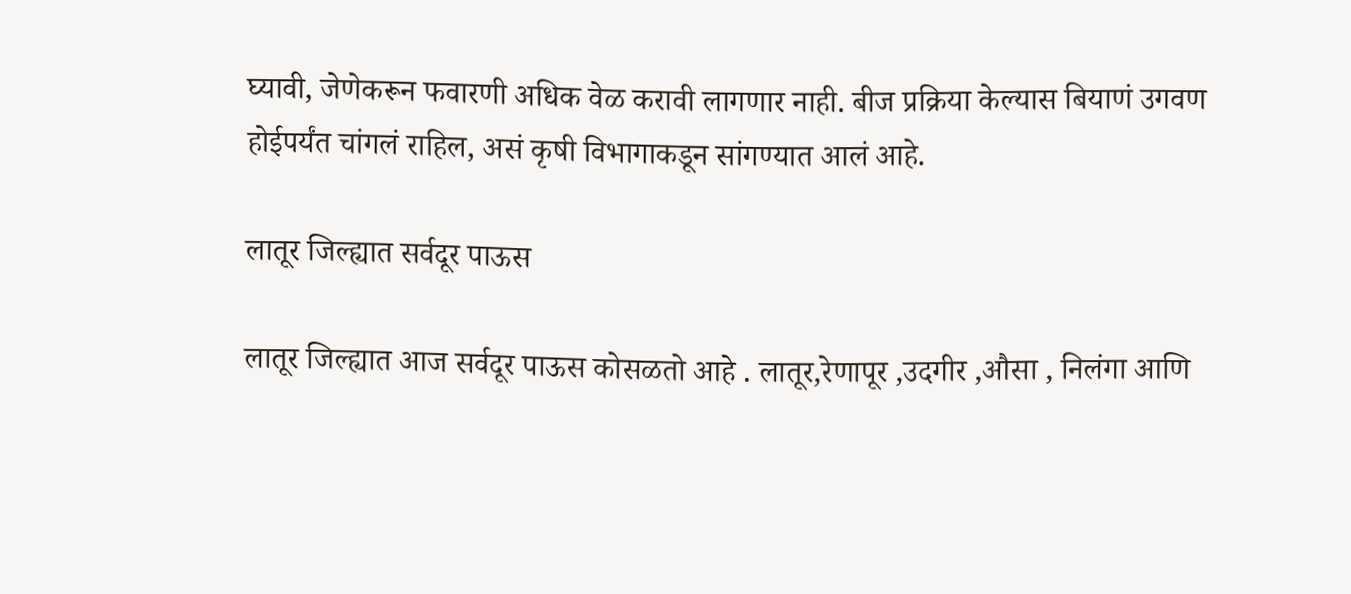घ्यावी, जेणेकरून फवारणी अधिक वेळ करावी लागणार नाही. बीज प्रक्रिया केल्यास बियाणं उगवण होईपर्यंत चांगलं राहिल, असं कृषी विभागाकडून सांगण्यात आलं आहे.

लातूर जिल्ह्यात सर्वदूर पाऊस

लातूर जिल्ह्यात आज सर्वदूर पाऊस कोसळतो आहे . लातूर,रेणापूर ,उदगीर ,औसा , निलंगा आणि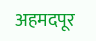अहमदपूर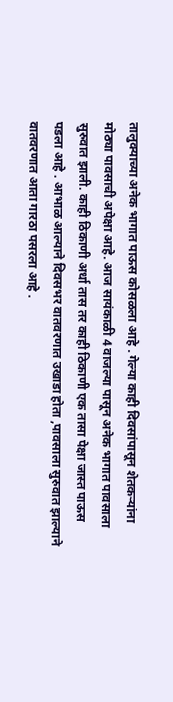तालुक्याच्या अनेक भागात पाऊस कोसळला आहे . गेल्या काही दिवसांपासून शेतकऱ्यांना मोठ्या पावसाची अपेक्षा आहे. आज सायंकाळी 4 वाजल्या पासून अनेक भागात पावसाला सुरुवात झाली. काही ठिकाणी अर्धा तास तर काही ठिकाणी एक तासा पेक्षा जास्त पाऊस पडला आहे . आभाळ आल्याने दिवसभर वातवरणात उखाडा होता ,पावसाला सुरुवात झाल्याने वातवरणात आता गारठा पसरला आहे .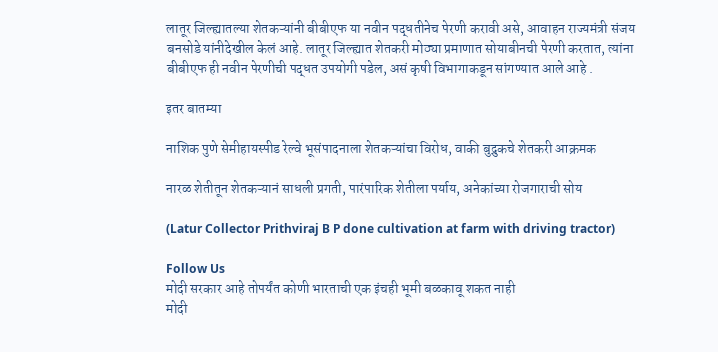लातूर जिल्ह्यातल्या शेतकऱ्यांनी बीबीएफ या नवीन पद्धतीनेच पेरणी करावी असे, आवाहन राज्यमंत्री संजय बनसोडे यांनीदेखील केलं आहे. लातूर जिल्ह्यात शेतकरी मोठ्या प्रमाणात सोयाबीनची पेरणी करतात, त्यांना बीबीएफ ही नवीन पेरणीची पद्धत उपयोगी पडेल, असं कृषी विभागाकडून सांगण्यात आले आहे .

इतर बातम्या

नाशिक पुणे सेमीहायस्पीड रेल्वे भूसंपादनाला शेतकऱ्यांचा विरोध, वाकी बुद्रुकचे शेतकरी आक्रमक

नारळ शेतीतून शेतकऱ्यानं साधली प्रगती, पारंपारिक शेतीला पर्याय, अनेकांच्या रोजगाराची सोय

(Latur Collector Prithviraj B P done cultivation at farm with driving tractor)

Follow Us
मोदी सरकार आहे तोपर्यंत कोणी भारताची एक इंचही भूमी बळकावू शकत नाही
मोदी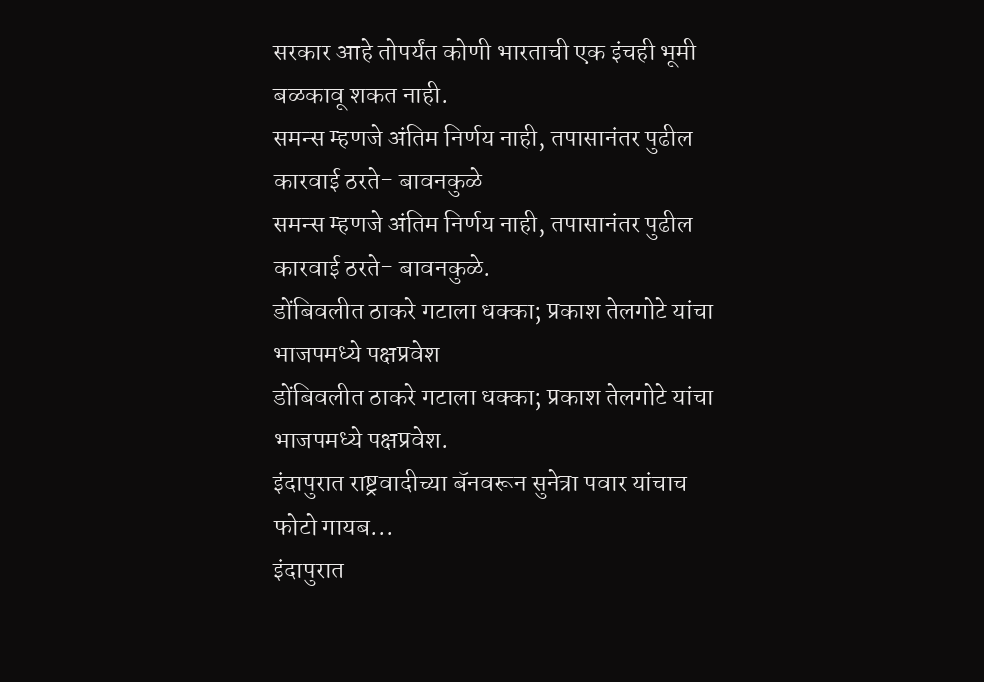सरकार आहे तोपर्यंत कोणी भारताची एक इंचही भूमी बळकावू शकत नाही.
समन्स म्हणजे अंतिम निर्णय नाही, तपासानंतर पुढील कारवाई ठरते- बावनकुळे
समन्स म्हणजे अंतिम निर्णय नाही, तपासानंतर पुढील कारवाई ठरते- बावनकुळे.
डोंबिवलीत ठाकरे गटाला धक्का; प्रकाश तेलगोटे यांचा भाजपमध्ये पक्षप्रवेश
डोंबिवलीत ठाकरे गटाला धक्का; प्रकाश तेलगोटे यांचा भाजपमध्ये पक्षप्रवेश.
इंदापुरात राष्ट्रवादीच्या बॅनवरून सुनेत्रा पवार यांचाच फोटो गायब...
इंदापुरात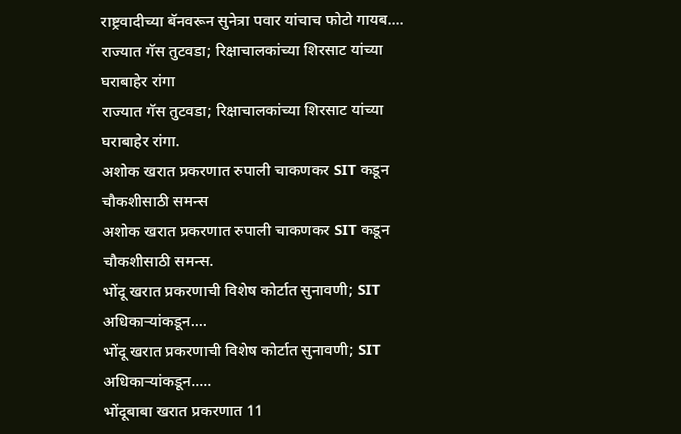राष्ट्रवादीच्या बॅनवरून सुनेत्रा पवार यांचाच फोटो गायब....
राज्यात गॅस तुटवडा; रिक्षाचालकांच्या शिरसाट यांच्या घराबाहेर रांगा
राज्यात गॅस तुटवडा; रिक्षाचालकांच्या शिरसाट यांच्या घराबाहेर रांगा.
अशोक खरात प्रकरणात रुपाली चाकणकर SIT कडून चौकशीसाठी समन्स
अशोक खरात प्रकरणात रुपाली चाकणकर SIT कडून चौकशीसाठी समन्स.
भोंदू खरात प्रकरणाची विशेष कोर्टात सुनावणी; SIT अधिकाऱ्यांकडून....
भोंदू खरात प्रकरणाची विशेष कोर्टात सुनावणी; SIT अधिकाऱ्यांकडून.....
भोंदूबाबा खरात प्रकरणात 11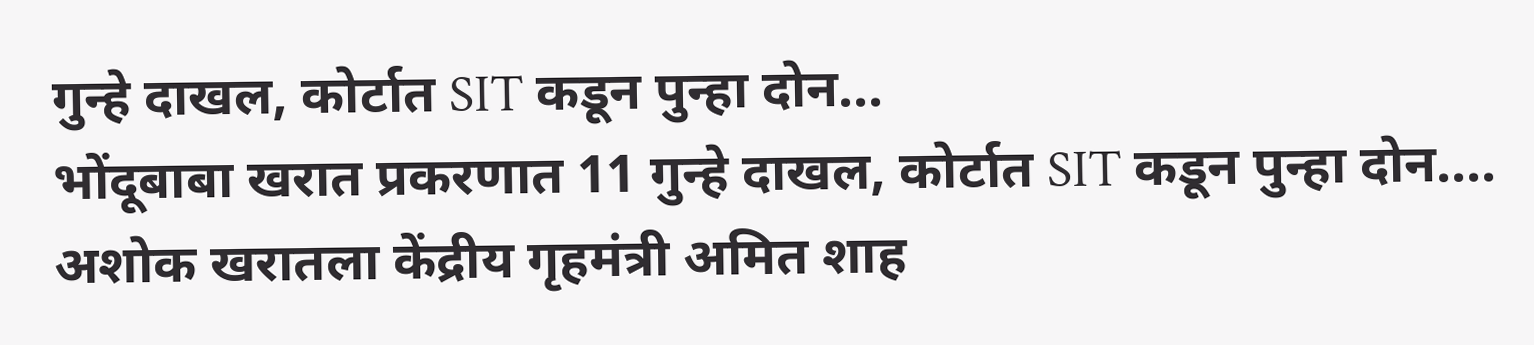गुन्हे दाखल, कोर्टात SIT कडून पुन्हा दोन...
भोंदूबाबा खरात प्रकरणात 11 गुन्हे दाखल, कोर्टात SIT कडून पुन्हा दोन....
अशोक खरातला केंद्रीय गृहमंत्री अमित शाह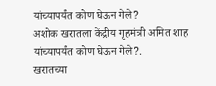यांच्यापर्यंत कोण घेऊन गेले?
अशोक खरातला केंद्रीय गृहमंत्री अमित शाह यांच्यापर्यंत कोण घेऊन गेले?.
खरातच्या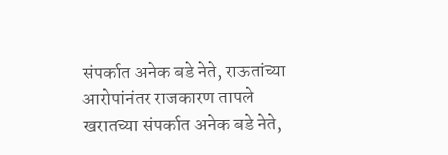संपर्कात अनेक बडे नेते, राऊतांच्या आरोपांनंतर राजकारण तापले
खरातच्या संपर्कात अनेक बडे नेते,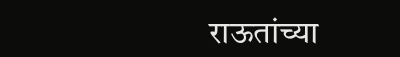राऊतांच्या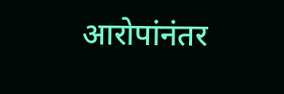आरोपांनंतर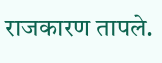राजकारण तापले.